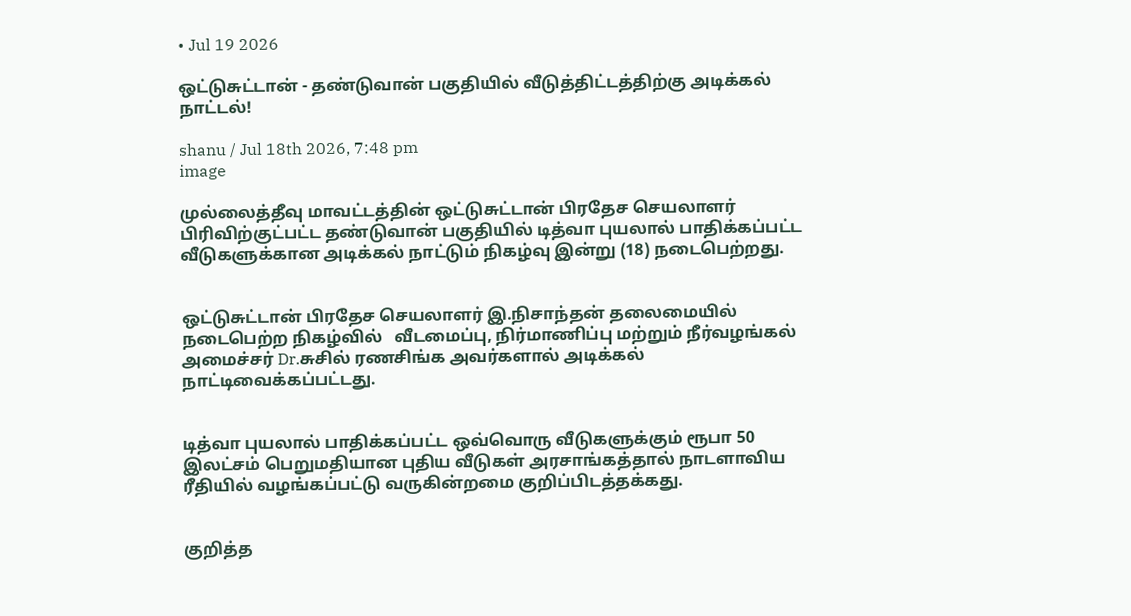• Jul 19 2026

ஒட்டுசுட்டான் - தண்டுவான் பகுதியில் வீடுத்திட்டத்திற்கு அடிக்கல் நாட்டல்!

shanu / Jul 18th 2026, 7:48 pm
image

முல்லைத்தீவு மாவட்டத்தின் ஒட்டுசுட்டான் பிரதேச செயலாளர் பிரிவிற்குட்பட்ட தண்டுவான் பகுதியில் டித்வா புயலால் பாதிக்கப்பட்ட வீடுகளுக்கான அடிக்கல் நாட்டும் நிகழ்வு இன்று (18) நடைபெற்றது.


ஒட்டுசுட்டான் பிரதேச செயலாளர் இ.நிசாந்தன் தலைமையில் நடைபெற்ற நிகழ்வில்   வீடமைப்பு, நிர்மாணிப்பு மற்றும் நீர்வழங்கல் அமைச்சர் Dr.சுசில் ரணசிங்க அவர்களால் அடிக்கல் நாட்டிவைக்கப்பட்டது.


டித்வா புயலால் பாதிக்கப்பட்ட ஒவ்வொரு வீடுகளுக்கும் ரூபா 50 இலட்சம் பெறுமதியான புதிய வீடுகள் அரசாங்கத்தால் நாடளாவிய ரீதியில் வழங்கப்பட்டு வருகின்றமை குறிப்பிடத்தக்கது.


குறித்த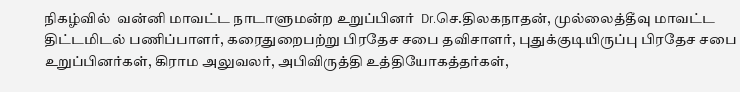நிகழ்வில்  வன்னி மாவட்ட நாடாளுமன்ற உறுப்பினர்  Dr.செ.திலகநாதன், முல்லைத்தீவு மாவட்ட திட்டமிடல் பணிப்பாளர், கரைதுறைபற்று பிரதேச சபை தவிசாளர், புதுக்குடியிருப்பு பிரதேச சபை உறுப்பினர்கள், கிராம அலுவலர், அபிவிருத்தி உத்தியோகத்தர்கள்,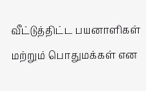வீட்டுத்திட்ட பயனாளிகள் மற்றும் பொதுமக்கள் என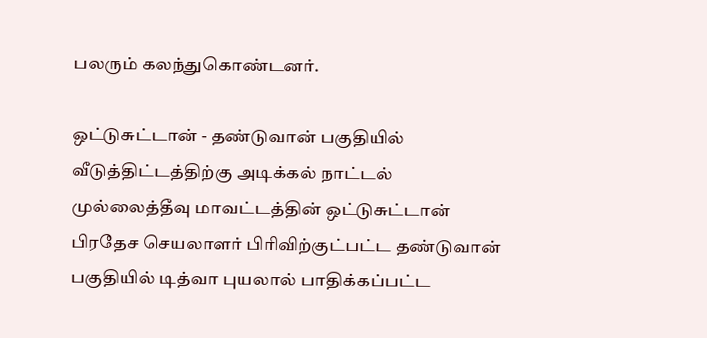பலரும் கலந்துகொண்டனர்.

ஒட்டுசுட்டான் - தண்டுவான் பகுதியில் வீடுத்திட்டத்திற்கு அடிக்கல் நாட்டல் முல்லைத்தீவு மாவட்டத்தின் ஒட்டுசுட்டான் பிரதேச செயலாளர் பிரிவிற்குட்பட்ட தண்டுவான் பகுதியில் டித்வா புயலால் பாதிக்கப்பட்ட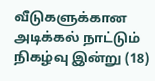வீடுகளுக்கான அடிக்கல் நாட்டும் நிகழ்வு இன்று (18)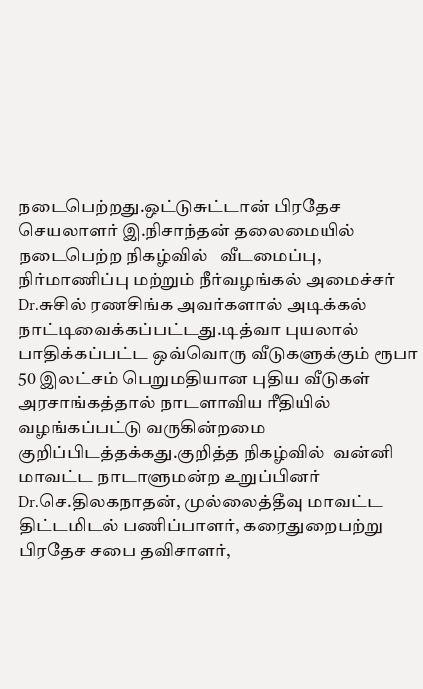நடைபெற்றது.ஒட்டுசுட்டான் பிரதேச செயலாளர் இ.நிசாந்தன் தலைமையில் நடைபெற்ற நிகழ்வில்   வீடமைப்பு, நிர்மாணிப்பு மற்றும் நீர்வழங்கல் அமைச்சர் Dr.சுசில் ரணசிங்க அவர்களால் அடிக்கல் நாட்டிவைக்கப்பட்டது.டித்வா புயலால் பாதிக்கப்பட்ட ஒவ்வொரு வீடுகளுக்கும் ரூபா 50 இலட்சம் பெறுமதியான புதிய வீடுகள் அரசாங்கத்தால் நாடளாவிய ரீதியில் வழங்கப்பட்டு வருகின்றமை குறிப்பிடத்தக்கது.குறித்த நிகழ்வில்  வன்னி மாவட்ட நாடாளுமன்ற உறுப்பினர்  Dr.செ.திலகநாதன், முல்லைத்தீவு மாவட்ட திட்டமிடல் பணிப்பாளர், கரைதுறைபற்று பிரதேச சபை தவிசாளர்,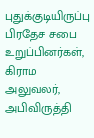புதுக்குடியிருப்பு பிரதேச சபை உறுப்பினர்கள், கிராம அலுவலர், அபிவிருத்தி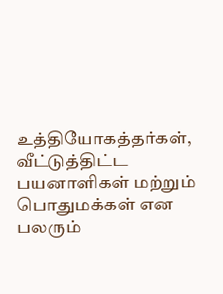உத்தியோகத்தர்கள், வீட்டுத்திட்ட பயனாளிகள் மற்றும் பொதுமக்கள் என பலரும்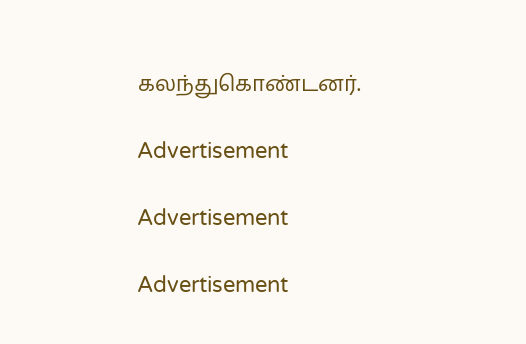கலந்துகொண்டனர்.

Advertisement

Advertisement

Advertisement